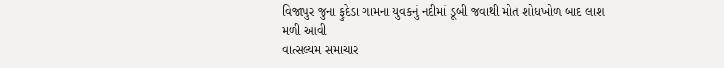વિજાપુર જુના ફુદેડા ગામના યુવકનું નદીમાં ડૂબી જવાથી મોત શોધખોળ બાદ લાશ મળી આવી
વાત્સલ્યમ સમાચાર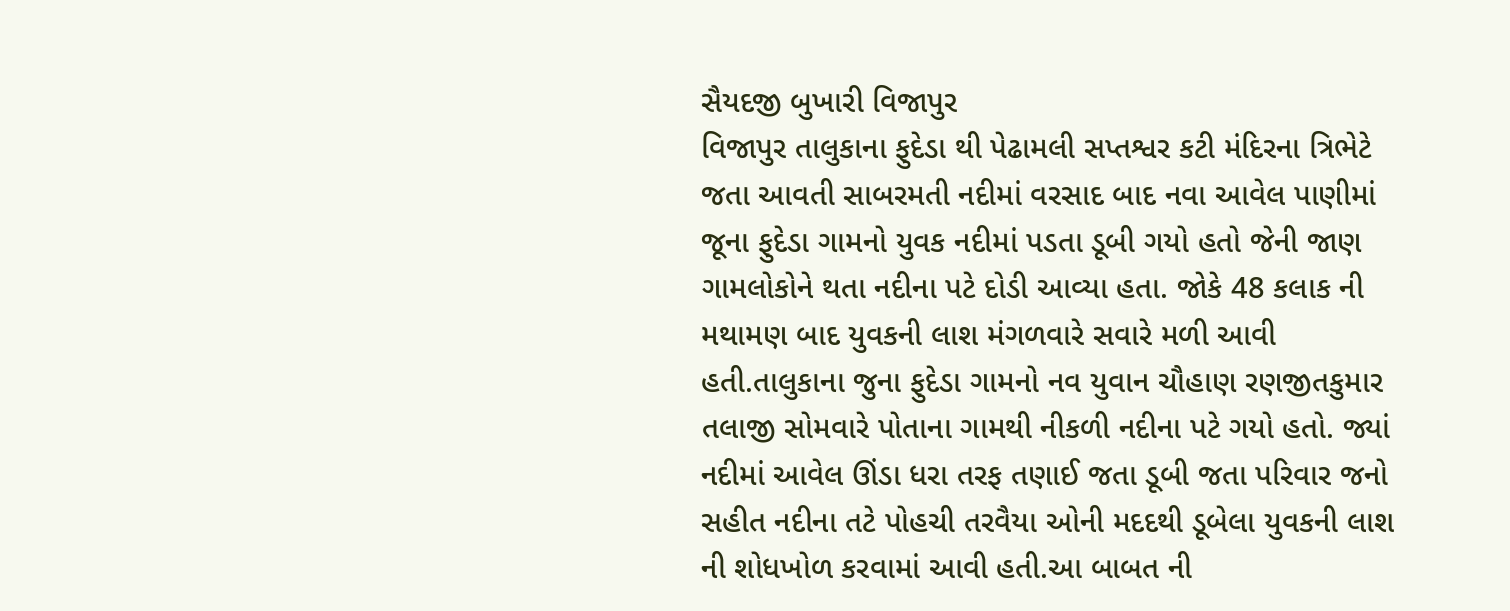સૈયદજી બુખારી વિજાપુર
વિજાપુર તાલુકાના ફુદેડા થી પેઢામલી સપ્તશ્વર કટી મંદિરના ત્રિભેટે જતા આવતી સાબરમતી નદીમાં વરસાદ બાદ નવા આવેલ પાણીમાં જૂના ફુદેડા ગામનો યુવક નદીમાં પડતા ડૂબી ગયો હતો જેની જાણ ગામલોકોને થતા નદીના પટે દોડી આવ્યા હતા. જોકે 48 કલાક ની મથામણ બાદ યુવકની લાશ મંગળવારે સવારે મળી આવી હતી.તાલુકાના જુના ફુદેડા ગામનો નવ યુવાન ચૌહાણ રણજીતકુમાર તલાજી સોમવારે પોતાના ગામથી નીકળી નદીના પટે ગયો હતો. જ્યાં નદીમાં આવેલ ઊંડા ધરા તરફ તણાઈ જતા ડૂબી જતા પરિવાર જનો સહીત નદીના તટે પોહચી તરવૈયા ઓની મદદથી ડૂબેલા યુવકની લાશ ની શોધખોળ કરવામાં આવી હતી.આ બાબત ની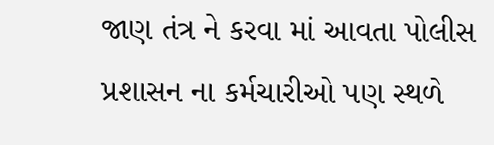જાણ તંત્ર ને કરવા માં આવતા પોલીસ પ્રશાસન ના કર્મચારીઓ પણ સ્થળે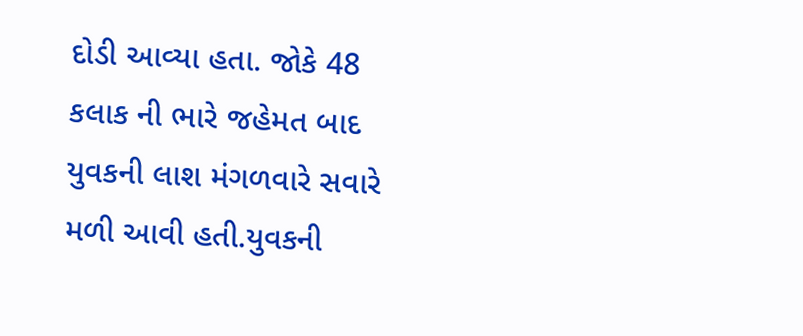દોડી આવ્યા હતા. જોકે 48 કલાક ની ભારે જહેમત બાદ યુવકની લાશ મંગળવારે સવારે મળી આવી હતી.યુવકની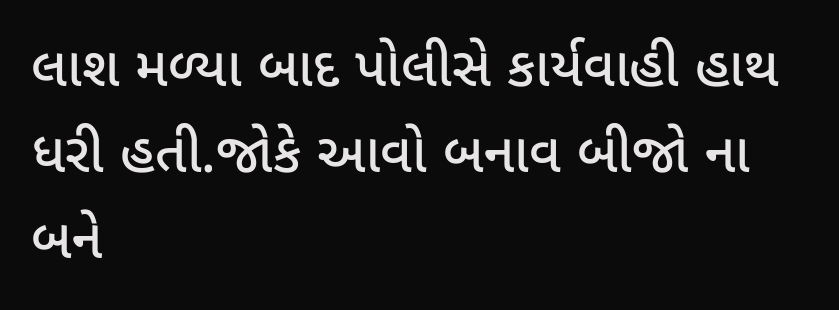લાશ મળ્યા બાદ પોલીસે કાર્યવાહી હાથ ધરી હતી.જોકે આવો બનાવ બીજો ના બને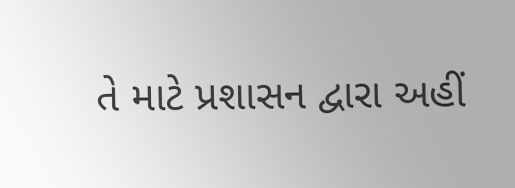તે માટે પ્રશાસન દ્વારા અહીં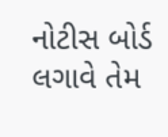નોટીસ બોર્ડ લગાવે તેમ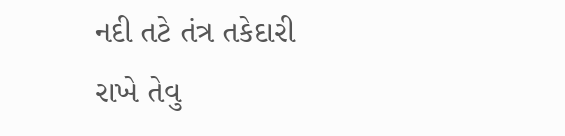નદી તટે તંત્ર તકેદારી રાખે તેવુ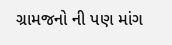ગ્રામજનો ની પણ માંગ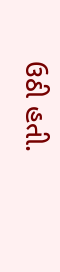ઉઠી હતી.